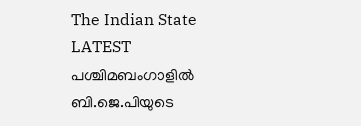The Indian State
LATEST
പശ്ചിമബംഗാളിൽ ബി.ജെ.പിയുടെ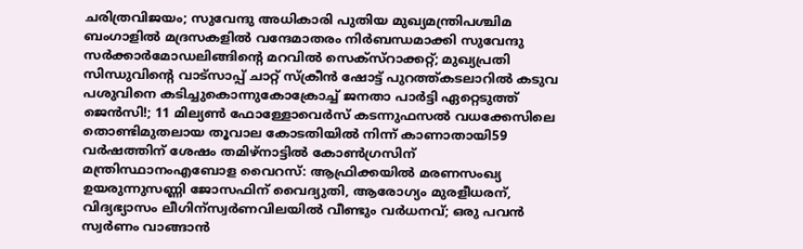ചരിത്രവിജയം; സുവേന്ദു അധികാരി പുതിയ മുഖ്യമന്ത്രിപശ്ചിമ ബംഗാളിൽ മദ്രസകളിൽ വന്ദേമാതരം നിർബന്ധമാക്കി സുവേന്ദു സർക്കാർമോഡലിങ്ങിൻ്റെ മറവിൽ സെക്സ്റാക്കറ്റ്; മുഖ്യപ്രതി സിന്ധുവിന്റെ വാട്‌സാപ്പ് ചാറ്റ് സ്‌ക്രീൻ ഷോട്ട് പുറത്ത്കടലാറിൽ കടുവ പശുവിനെ കടിച്ചുകൊന്നുകോക്രോച്ച് ജനതാ പാര്‍ട്ടി ഏറ്റെടുത്ത് ജെന്‍സി!; 11 മില്യൺ ഫോള്ളോവെർസ് കടന്നുഫസല്‍ വധക്കേസിലെ തൊണ്ടിമുതലായ തൂവാല കോടതിയില്‍ നിന്ന് കാണാതായി59 വർഷത്തിന് ശേഷം തമിഴ്നാട്ടിൽ കോൺഗ്രസിന് മന്ത്രിസ്ഥാനംഎബോള വൈറസ്: ആഫ്രിക്കയിൽ മരണസംഖ്യ ഉയരുന്നുസണ്ണി ജോസഫിന് വൈദ്യുതി, ആരോഗ്യം മുരളീധരന്, വിദ്യഭ്യാസം ലീഗിന്സ്വർണവിലയിൽ വീണ്ടും വർധനവ്; ഒരു പവൻ സ്വർണം വാങ്ങാൻ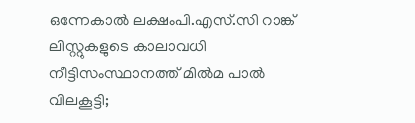ഒന്നേകാൽ ലക്ഷംപി.എസ്.സി റാങ്ക് ലിസ്റ്റുകളുടെ കാലാവധി നീട്ടിസംസ്ഥാനത്ത് മിൽമ പാൽ വിലകൂട്ടി;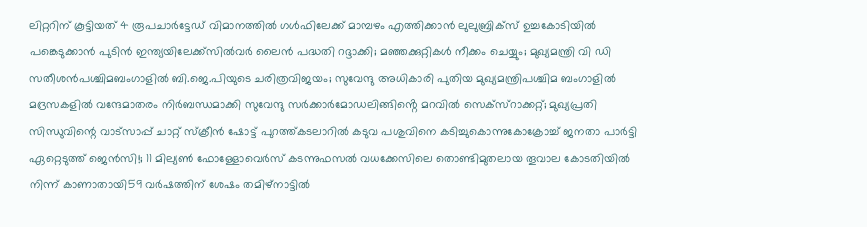ലിറ്ററിന് കൂട്ടിയത് 4 രൂപചാർട്ടേഡ് വിമാനത്തില്‍ ഗള്‍ഫിലേക്ക് മാമ്പഴം എത്തിക്കാന്‍ ലുലുബ്രിക്‌സ് ഉച്ചകോടിയിൽ പങ്കെടുക്കാൻ പുടിൻ ഇന്ത്യയിലേക്ക്സില്‍വര്‍ ലൈന്‍ പദ്ധതി റദ്ദാക്കി; മഞ്ഞക്കുറ്റികള്‍ നീക്കം ചെയ്യും; മുഖ്യമന്ത്രി വി ഡി സതീശൻപശ്ചിമബംഗാളിൽ ബി.ജെ.പിയുടെ ചരിത്രവിജയം; സുവേന്ദു അധികാരി പുതിയ മുഖ്യമന്ത്രിപശ്ചിമ ബംഗാളിൽ മദ്രസകളിൽ വന്ദേമാതരം നിർബന്ധമാക്കി സുവേന്ദു സർക്കാർമോഡലിങ്ങിൻ്റെ മറവിൽ സെക്സ്റാക്കറ്റ്; മുഖ്യപ്രതി സിന്ധുവിന്റെ വാട്‌സാപ്പ് ചാറ്റ് സ്‌ക്രീൻ ഷോട്ട് പുറത്ത്കടലാറിൽ കടുവ പശുവിനെ കടിച്ചുകൊന്നുകോക്രോച്ച് ജനതാ പാര്‍ട്ടി ഏറ്റെടുത്ത് ജെന്‍സി!; 11 മില്യൺ ഫോള്ളോവെർസ് കടന്നുഫസല്‍ വധക്കേസിലെ തൊണ്ടിമുതലായ തൂവാല കോടതിയില്‍ നിന്ന് കാണാതായി59 വർഷത്തിന് ശേഷം തമിഴ്നാട്ടിൽ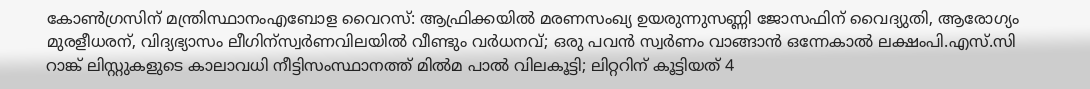കോൺഗ്രസിന് മന്ത്രിസ്ഥാനംഎബോള വൈറസ്: ആഫ്രിക്കയിൽ മരണസംഖ്യ ഉയരുന്നുസണ്ണി ജോസഫിന് വൈദ്യുതി, ആരോഗ്യം മുരളീധരന്, വിദ്യഭ്യാസം ലീഗിന്സ്വർണവിലയിൽ വീണ്ടും വർധനവ്; ഒരു പവൻ സ്വർണം വാങ്ങാൻ ഒന്നേകാൽ ലക്ഷംപി.എസ്.സി റാങ്ക് ലിസ്റ്റുകളുടെ കാലാവധി നീട്ടിസംസ്ഥാനത്ത് മിൽമ പാൽ വിലകൂട്ടി; ലിറ്ററിന് കൂട്ടിയത് 4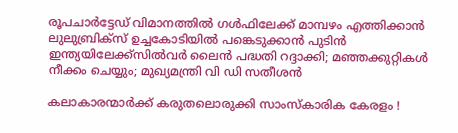രൂപചാർട്ടേഡ് വിമാനത്തില്‍ ഗള്‍ഫിലേക്ക് മാമ്പഴം എത്തിക്കാന്‍ ലുലുബ്രിക്‌സ് ഉച്ചകോടിയിൽ പങ്കെടുക്കാൻ പുടിൻ ഇന്ത്യയിലേക്ക്സില്‍വര്‍ ലൈന്‍ പദ്ധതി റദ്ദാക്കി; മഞ്ഞക്കുറ്റികള്‍ നീക്കം ചെയ്യും; മുഖ്യമന്ത്രി വി ഡി സതീശൻ

കലാകാരന്മാർക്ക് കരുതലൊരുക്കി സാംസ്കാരിക കേരളം !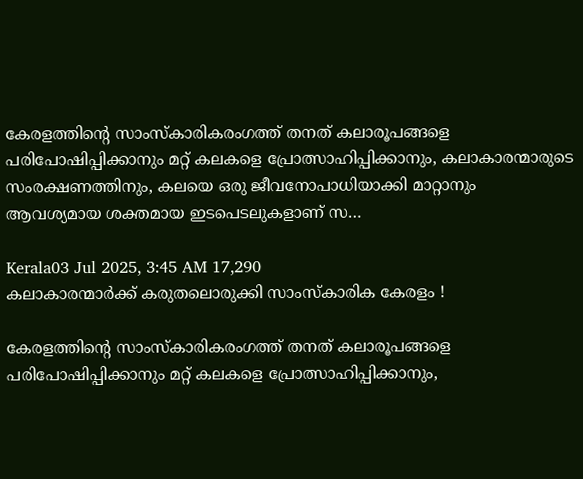കേരളത്തിന്റെ സാംസ്‌കാരികരംഗത്ത് തനത് കലാരൂപങ്ങളെ പരിപോഷിപ്പിക്കാനും മറ്റ് കലകളെ പ്രോത്സാഹിപ്പിക്കാനും, കലാകാരന്മാരുടെ സംരക്ഷണത്തിനും, കലയെ ഒരു ജീവനോപാധിയാക്കി മാറ്റാനും ആവശ്യമായ ശക്തമായ ഇടപെടലുകളാണ് സ…

Kerala03 Jul 2025, 3:45 AM 17,290
കലാകാരന്മാർക്ക് കരുതലൊരുക്കി സാംസ്കാരിക കേരളം !

കേരളത്തിന്റെ സാംസ്‌കാരികരംഗത്ത് തനത് കലാരൂപങ്ങളെ പരിപോഷിപ്പിക്കാനും മറ്റ് കലകളെ പ്രോത്സാഹിപ്പിക്കാനും,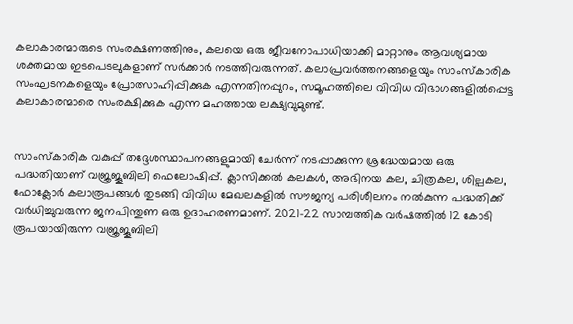കലാകാരന്മാരുടെ സംരക്ഷണത്തിനും, കലയെ ഒരു ജീവനോപാധിയാക്കി മാറ്റാനും ആവശ്യമായ ശക്തമായ ഇടപെടലുകളാണ് സർക്കാർ നടത്തിവരുന്നത്. കലാപ്രവർത്തനങ്ങളെയും സാംസ്‌കാരിക സംഘടനകളെയും പ്രോത്സാഹിപ്പിക്കുക എന്നതിനപ്പുറം, സമൂഹത്തിലെ വിവിധ വിഭാഗങ്ങളിൽപ്പെട്ട കലാകാരന്മാരെ സംരക്ഷിക്കുക എന്ന മഹത്തായ ലക്ഷ്യവുമുണ്ട്.


സാംസ്‌കാരിക വകുപ്പ് തദ്ദേശസ്ഥാപനങ്ങളുമായി ചേർന്ന് നടപ്പാക്കുന്ന ശ്രദ്ധേയമായ ഒരു പദ്ധതിയാണ് വജ്രജൂബിലി ഫെലോഷിപ്പ്. ക്ലാസിക്കൽ കലകൾ, അഭിനയ കല, ചിത്രകല, ശില്പകല, ഫോക്ലോർ കലാരൂപങ്ങൾ തുടങ്ങി വിവിധ മേഖലകളിൽ സൗജന്യ പരിശീലനം നൽകുന്ന പദ്ധതിക്ക് വർധിച്ചുവരുന്ന ജനപിന്തുണ ഒരു ഉദാഹരണമാണ്. 2021-22 സാമ്പത്തിക വർഷത്തിൽ 12 കോടി രൂപയായിരുന്ന വജ്രജൂബിലി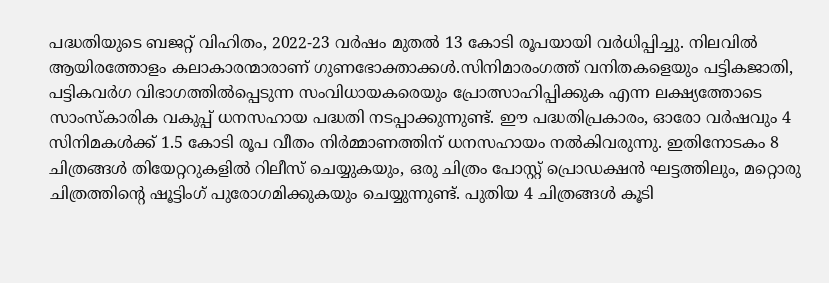പദ്ധതിയുടെ ബജറ്റ് വിഹിതം, 2022-23 വർഷം മുതൽ 13 കോടി രൂപയായി വർധിപ്പിച്ചു. നിലവിൽ ആയിരത്തോളം കലാകാരന്മാരാണ് ഗുണഭോക്താക്കൾ.സിനിമാരംഗത്ത് വനിതകളെയും പട്ടികജാതി, പട്ടികവർഗ വിഭാഗത്തിൽപ്പെടുന്ന സംവിധായകരെയും പ്രോത്സാഹിപ്പിക്കുക എന്ന ലക്ഷ്യത്തോടെ സാംസ്‌കാരിക വകുപ്പ് ധനസഹായ പദ്ധതി നടപ്പാക്കുന്നുണ്ട്. ഈ പദ്ധതിപ്രകാരം, ഓരോ വർഷവും 4 സിനിമകൾക്ക് 1.5 കോടി രൂപ വീതം നിർമ്മാണത്തിന് ധനസഹായം നൽകിവരുന്നു. ഇതിനോടകം 8 ചിത്രങ്ങൾ തിയേറ്ററുകളിൽ റിലീസ് ചെയ്യുകയും, ഒരു ചിത്രം പോസ്റ്റ് പ്രൊഡക്ഷൻ ഘട്ടത്തിലും, മറ്റൊരു ചിത്രത്തിന്റെ ഷൂട്ടിംഗ് പുരോഗമിക്കുകയും ചെയ്യുന്നുണ്ട്. പുതിയ 4 ചിത്രങ്ങൾ കൂടി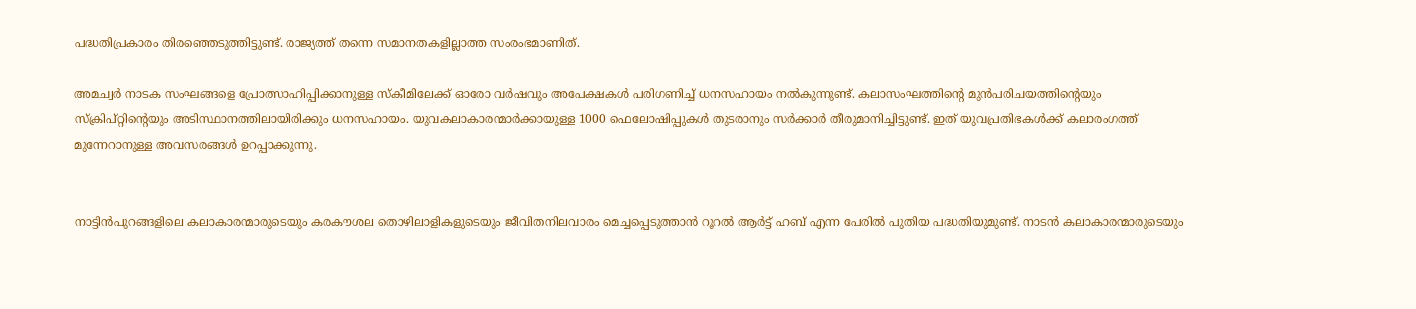പദ്ധതിപ്രകാരം തിരഞ്ഞെടുത്തിട്ടുണ്ട്. രാജ്യത്ത് തന്നെ സമാനതകളില്ലാത്ത സംരംഭമാണിത്.

അമച്വർ നാടക സംഘങ്ങളെ പ്രോത്സാഹിപ്പിക്കാനുള്ള സ്‌കീമിലേക്ക് ഓരോ വർഷവും അപേക്ഷകൾ പരിഗണിച്ച് ധനസഹായം നൽകുന്നുണ്ട്. കലാസംഘത്തിന്റെ മുൻപരിചയത്തിന്റെയും സ്‌ക്രിപ്റ്റിന്റെയും അടിസ്ഥാനത്തിലായിരിക്കും ധനസഹായം. യുവകലാകാരന്മാർക്കായുള്ള 1000 ഫെലോഷിപ്പുകൾ തുടരാനും സർക്കാർ തീരുമാനിച്ചിട്ടുണ്ട്. ഇത് യുവപ്രതിഭകൾക്ക് കലാരംഗത്ത് മുന്നേറാനുള്ള അവസരങ്ങൾ ഉറപ്പാക്കുന്നു.


നാട്ടിൻപുറങ്ങളിലെ കലാകാരന്മാരുടെയും കരകൗശല തൊഴിലാളികളുടെയും ജീവിതനിലവാരം മെച്ചപ്പെടുത്താൻ റൂറൽ ആർട്ട് ഹബ് എന്ന പേരിൽ പുതിയ പദ്ധതിയുമുണ്ട്. നാടൻ കലാകാരന്മാരുടെയും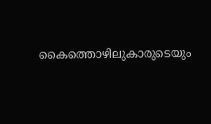കൈത്തൊഴിലുകാരുടെയും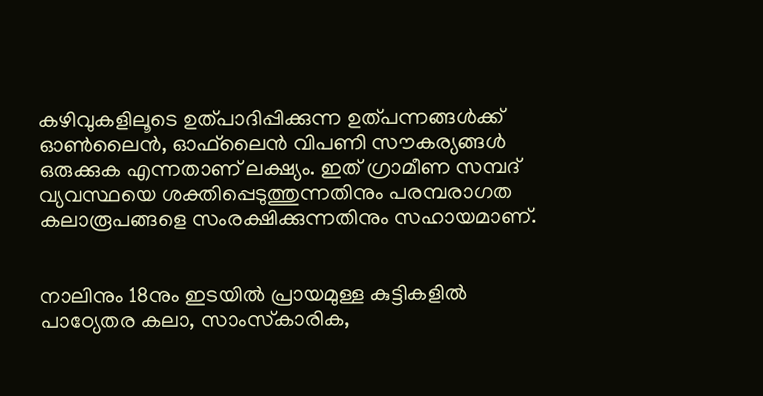കഴിവുകളിലൂടെ ഉത്പാദിപ്പിക്കുന്ന ഉത്പന്നങ്ങൾക്ക് ഓൺലൈൻ, ഓഫ്‌ലൈൻ വിപണി സൗകര്യങ്ങൾ ഒരുക്കുക എന്നതാണ് ലക്ഷ്യം. ഇത് ഗ്രാമീണ സമ്പദ് വ്യവസ്ഥയെ ശക്തിപ്പെടുത്തുന്നതിനും പരമ്പരാഗത കലാരൂപങ്ങളെ സംരക്ഷിക്കുന്നതിനും സഹായമാണ്.


നാലിനും 18നും ഇടയിൽ പ്രായമുള്ള കുട്ടികളിൽ പാഠ്യേതര കലാ, സാംസ്‌കാരിക,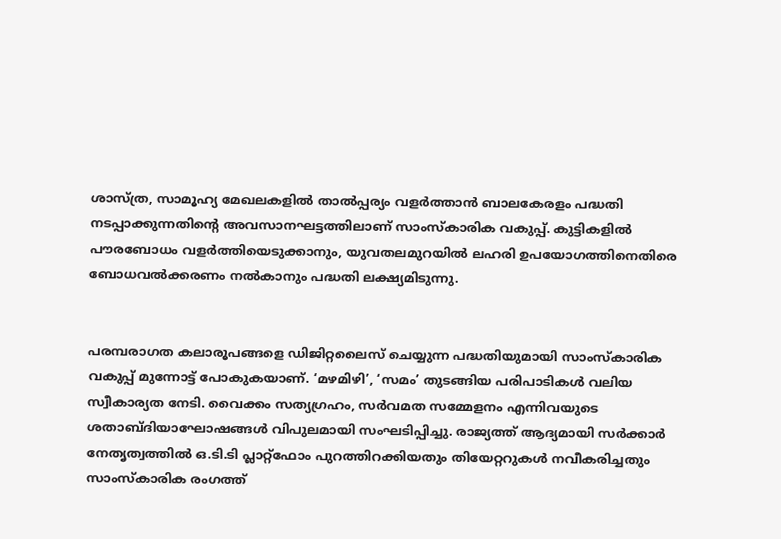ശാസ്ത്ര, സാമൂഹ്യ മേഖലകളിൽ താൽപ്പര്യം വളർത്താൻ ബാലകേരളം പദ്ധതി നടപ്പാക്കുന്നതിന്റെ അവസാനഘട്ടത്തിലാണ് സാംസ്‌കാരിക വകുപ്പ്. കുട്ടികളിൽ പൗരബോധം വളർത്തിയെടുക്കാനും, യുവതലമുറയിൽ ലഹരി ഉപയോഗത്തിനെതിരെ ബോധവൽക്കരണം നൽകാനും പദ്ധതി ലക്ഷ്യമിടുന്നു.


പരമ്പരാഗത കലാരൂപങ്ങളെ ഡിജിറ്റലൈസ് ചെയ്യുന്ന പദ്ധതിയുമായി സാംസ്‌കാരിക വകുപ്പ് മുന്നോട്ട് പോകുകയാണ്. ‘മഴമിഴി’, ‘സമം’ തുടങ്ങിയ പരിപാടികൾ വലിയ സ്വീകാര്യത നേടി. വൈക്കം സത്യഗ്രഹം, സർവമത സമ്മേളനം എന്നിവയുടെ ശതാബ്ദിയാഘോഷങ്ങൾ വിപുലമായി സംഘടിപ്പിച്ചു. രാജ്യത്ത് ആദ്യമായി സർക്കാർ നേതൃത്വത്തിൽ ഒ.ടി.ടി പ്ലാറ്റ്ഫോം പുറത്തിറക്കിയതും തിയേറ്ററുകൾ നവീകരിച്ചതും സാംസ്‌കാരിക രംഗത്ത്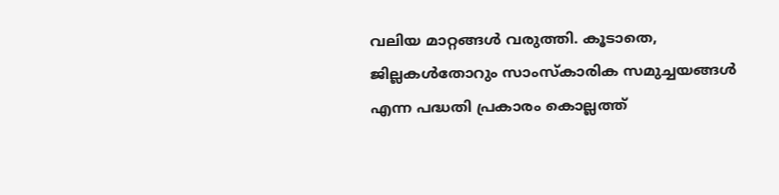വലിയ മാറ്റങ്ങൾ വരുത്തി. കൂടാതെ, ജില്ലകൾതോറും സാംസ്‌കാരിക സമുച്ചയങ്ങൾ എന്ന പദ്ധതി പ്രകാരം കൊല്ലത്ത്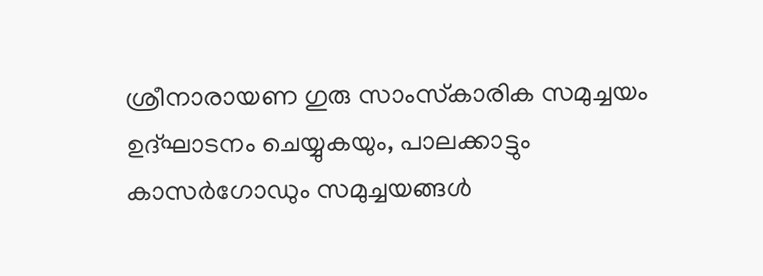ശ്രീനാരായണ ഗുരു സാംസ്‌കാരിക സമുച്ചയം ഉദ്ഘാടനം ചെയ്യുകയും, പാലക്കാട്ടും കാസർഗോഡും സമുച്ചയങ്ങൾ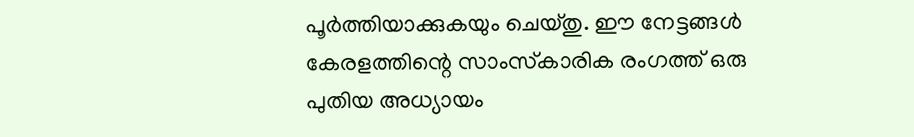പൂർത്തിയാക്കുകയും ചെയ്തു. ഈ നേട്ടങ്ങൾ കേരളത്തിന്റെ സാംസ്‌കാരിക രംഗത്ത് ഒരു പുതിയ അധ്യായം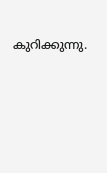കുറിക്കുന്നു.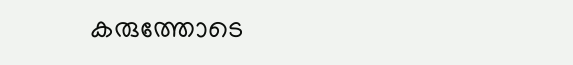കരുത്തോടെ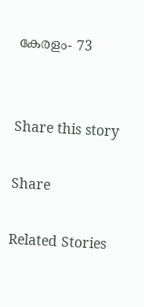കേരളം- 73


Share this story

Share

Related Stories